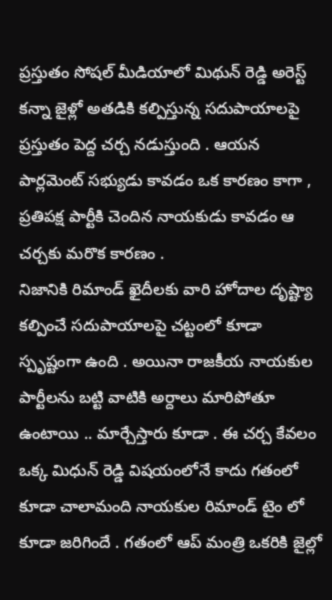ప్రస్తుతం సోషల్ మీడియాలో మిథున్ రెడ్డి అరెస్ట్ కన్నా జైళ్లో అతడికి కల్పిస్తున్న సదుపాయాలపై ప్రస్తుతం పెద్ద చర్చ నడుస్తుంది . ఆయన పార్లమెంట్ సభ్యుడు కావడం ఒక కారణం కాగా , ప్రతిపక్ష పార్టీకి చెందిన నాయకుడు కావడం ఆ చర్చకు మరొక కారణం .
నిజానికి రిమాండ్ ఖైదీలకు వారి హోదాల దృష్ట్యా కల్పించే సదుపాయాలపై చట్టంలో కూడా స్పృష్టంగా ఉంది . అయినా రాజకీయ నాయకుల పార్టీలను బట్టి వాటికి అర్దాలు మారిపోతూ ఉంటాయి .. మార్చేస్తారు కూడా . ఈ చర్చ కేవలం ఒక్క మిధున్ రెడ్డి విషయంలోనే కాదు గతంలో కూడా చాలామంది నాయకుల రిమాండ్ టైం లో కూడా జరిగిందే . గతంలో ఆప్ మంత్రి ఒకరికి జైల్లో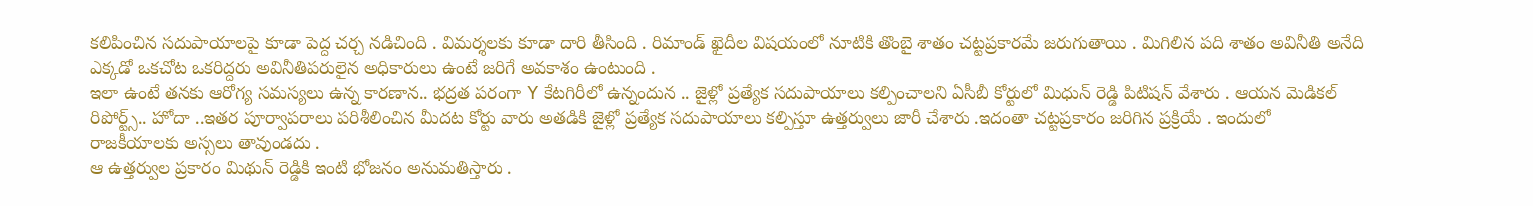కలిపించిన సదుపాయాలపై కూడా పెద్ద చర్చ నడిచింది . విమర్శలకు కూడా దారి తీసింది . రిమాండ్ ఖైదీల విషయంలో నూటికి తొంబై శాతం చట్టప్రకారమే జరుగుతాయి . మిగిలిన పది శాతం అవినీతి అనేది ఎక్కడో ఒకచోట ఒకరిద్దరు అవినీతిపరులైన అధికారులు ఉంటే జరిగే అవకాశం ఉంటుంది .
ఇలా ఉంటే తనకు ఆరోగ్య సమస్యలు ఉన్న కారణాన.. భద్రత పరంగా Y కేటగిరీలో ఉన్నందున .. జైళ్లో ప్రత్యేక సదుపాయాలు కల్పించాలని ఏసీబీ కోర్టులో మిధున్ రెడ్డి పిటిషన్ వేశారు . ఆయన మెడికల్ రిపోర్ట్స్.. హోదా ..ఇతర పూర్వాపరాలు పరిశీలించిన మీదట కోర్టు వారు అతడికి జైళ్లో ప్రత్యేక సదుపాయాలు కల్పిస్తూ ఉత్తర్వులు జారీ చేశారు .ఇదంతా చట్టప్రకారం జరిగిన ప్రక్రియే . ఇందులో రాజకీయాలకు అస్సలు తావుండదు .
ఆ ఉత్తర్వుల ప్రకారం మిథున్ రెడ్డికి ఇంటి భోజనం అనుమతిస్తారు .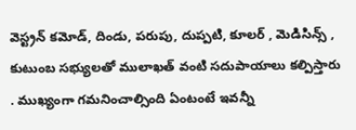వెస్ట్రన్ కమోడ్, దిండు, పరుపు, దుప్పటి, కూలర్ , మెడిసిన్స్ , కుటుంబ సభ్యులతో ములాఖత్ వంటి సదుపాయాలు కల్పిస్తారు . ముఖ్యంగా గమనించాల్సింది ఏంటంటే ఇవన్నీ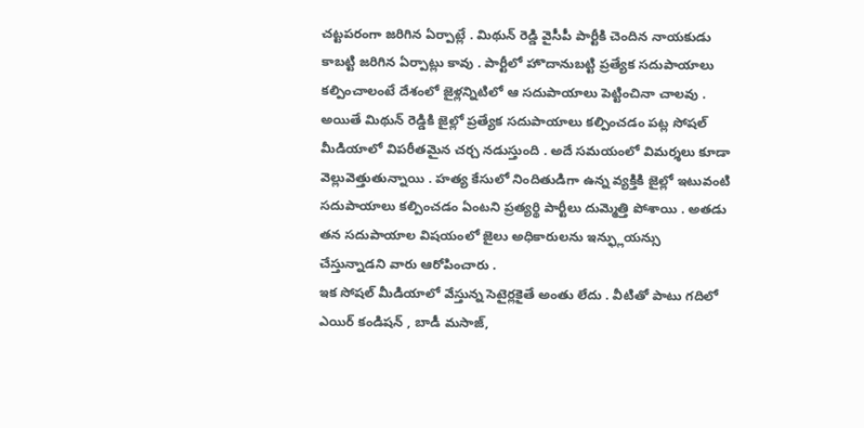చట్టపరంగా జరిగిన ఏర్పాట్లే . మిథున్ రెడ్డి వైసీపీ పార్టీకి చెందిన నాయకుడు కాబట్టి జరిగిన ఏర్పాట్లు కావు . పార్టీలో హొదానుబట్టి ప్రత్యేక సదుపాయాలు కల్పించాలంటే దేశంలో జైళ్లన్నిటిలో ఆ సదుపాయాలు పెట్టించినా చాలవు .
అయితే మిథున్ రెడ్డికి జైల్లో ప్రత్యేక సదుపాయాలు కల్పించడం పట్ల సోషల్ మీడియాలో విపరీతమైన చర్చ నడుస్తుంది . అదే సమయంలో విమర్శలు కూడా వెల్లువెత్తుతున్నాయి . హత్య కేసులో నిందితుడిగా ఉన్న వ్యక్తికి జైల్లో ఇటువంటి సదుపాయాలు కల్పించడం ఏంటని ప్రత్యర్థి పార్టీలు దుమ్మెత్తి పోశాయి . అతడు తన సదుపాయాల విషయంలో జైలు అధికారులను ఇన్ఫ్లుయన్సు చేస్తున్నాడని వారు ఆరోపించారు .
ఇక సోషల్ మీడియాలో వేస్తున్న సెటైర్లకైతే అంతు లేదు . వీటితో పాటు గదిలో ఎయిర్ కండిషన్ , బాడీ మసాజ్,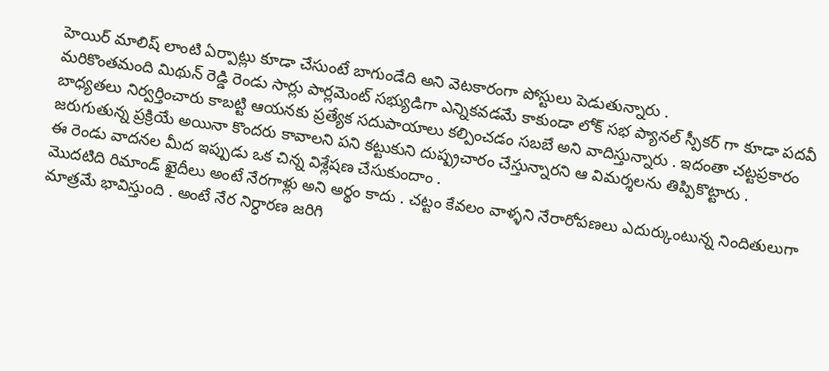హెయిర్ మాలిష్ లాంటి ఏర్పాట్లు కూడా చేసుంటే బాగుండేది అని వెటకారంగా పోస్టులు పెడుతున్నారు .
మరికొంతమంది మిథున్ రెడ్డి రెండు సార్లు పార్లమెంట్ సభ్యుడిగా ఎన్నికవడమే కాకుండా లోక్ సభ ప్యానల్ స్పీకర్ గా కూడా పదవీ బాధ్యతలు నిర్వర్తించారు కాబట్టి ఆయనకు ప్రత్యేక సదుపాయాలు కల్పించడం సబబే అని వాదిస్తున్నారు . ఇదంతా చట్టప్రకారం జరుగుతున్న ప్రక్రియే అయినా కొందరు కావాలని పని కట్టుకుని దుష్ప్రచారం చేస్తున్నారని ఆ విమర్శలను తిప్పికొట్టారు .
ఈ రెండు వాదనల మీద ఇప్పుడు ఒక చిన్న విశ్లేషణ చేసుకుందాం .
మొదటిది రిమాండ్ ఖైదీలు అంటే నేరగాళ్లు అని అర్థం కాదు . చట్టం కేవలం వాళ్ళని నేరారోపణలు ఎదుర్కుంటున్న నిందితులుగా మాత్రమే భావిస్తుంది . అంటే నేర నిర్ధారణ జరిగి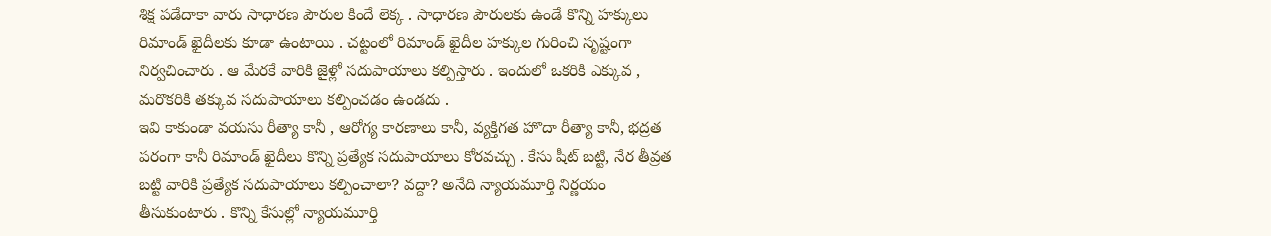శిక్ష పడేదాకా వారు సాధారణ పౌరుల కిందే లెక్క . సాధారణ పౌరులకు ఉండే కొన్ని హక్కులు రిమాండ్ ఖైదీలకు కూడా ఉంటాయి . చట్టంలో రిమాండ్ ఖైదీల హక్కుల గురించి సృష్టంగా నిర్వచించారు . ఆ మేరకే వారికి జైళ్లో సదుపాయాలు కల్పిస్తారు . ఇందులో ఒకరికి ఎక్కువ , మరొకరికి తక్కువ సదుపాయాలు కల్పించడం ఉండదు .
ఇవి కాకుండా వయసు రీత్యా కానీ , ఆరోగ్య కారణాలు కానీ, వ్యక్తిగత హొదా రీత్యా కానీ, భద్రత పరంగా కానీ రిమాండ్ ఖైదీలు కొన్ని ప్రత్యేక సదుపాయాలు కోరవచ్చు . కేసు షీట్ బట్టి, నేర తీవ్రత బట్టి వారికి ప్రత్యేక సదుపాయాలు కల్పించాలా? వద్దా? అనేది న్యాయమూర్తి నిర్ణయం తీసుకుంటారు . కొన్ని కేసుల్లో న్యాయమూర్తి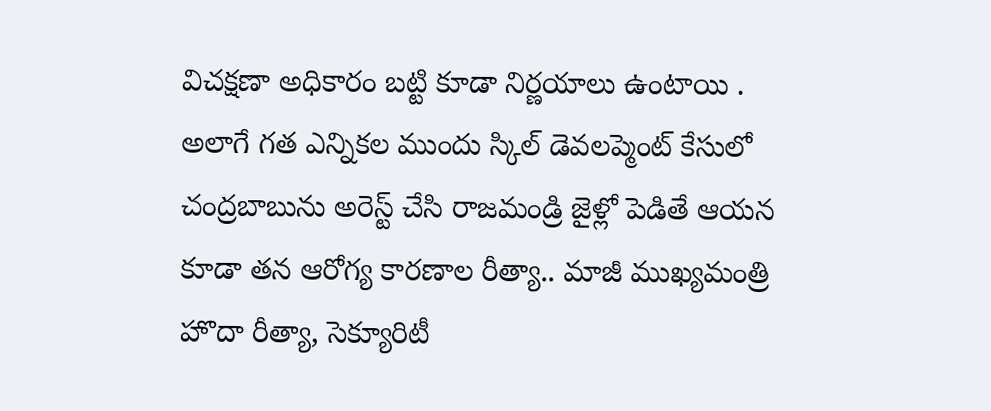విచక్షణా అధికారం బట్టి కూడా నిర్ణయాలు ఉంటాయి .
అలాగే గత ఎన్నికల ముందు స్కిల్ డెవలప్మెంట్ కేసులో చంద్రబాబును అరెస్ట్ చేసి రాజమండ్రి జైళ్లో పెడితే ఆయన కూడా తన ఆరోగ్య కారణాల రీత్యా.. మాజీ ముఖ్యమంత్రి హొదా రీత్యా, సెక్యూరిటీ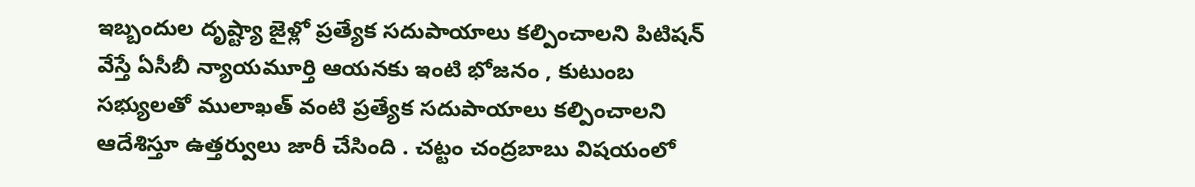ఇబ్బందుల దృష్ట్యా జైళ్లో ప్రత్యేక సదుపాయాలు కల్పించాలని పిటిషన్ వేస్తే ఏసీబీ న్యాయమూర్తి ఆయనకు ఇంటి భోజనం , కుటుంబ సభ్యులతో ములాఖత్ వంటి ప్రత్యేక సదుపాయాలు కల్పించాలని ఆదేశిస్తూ ఉత్తర్వులు జారీ చేసింది . చట్టం చంద్రబాబు విషయంలో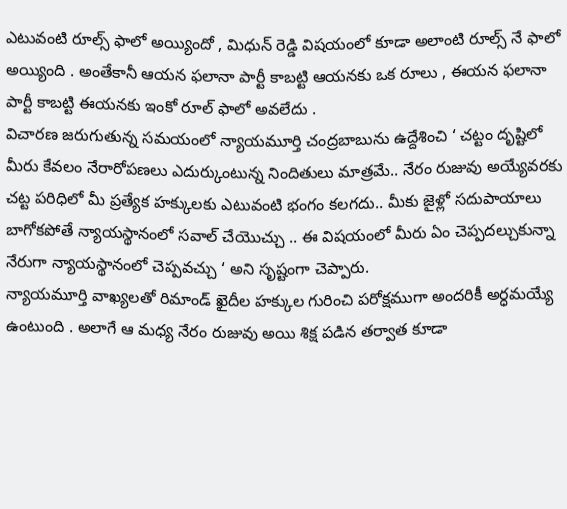ఎటువంటి రూల్స్ ఫాలో అయ్యిందో , మిధున్ రెడ్డి విషయంలో కూడా అలాంటి రూల్స్ నే ఫాలో అయ్యింది . అంతేకానీ ఆయన ఫలానా పార్టీ కాబట్టి ఆయనకు ఒక రూలు , ఈయన ఫలానా పార్టీ కాబట్టి ఈయనకు ఇంకో రూల్ ఫాలో అవలేదు .
విచారణ జరుగుతున్న సమయంలో న్యాయమూర్తి చంద్రబాబును ఉద్దేశించి ‘ చట్టం దృష్టిలో మీరు కేవలం నేరారోపణలు ఎదుర్కుంటున్న నిందితులు మాత్రమే.. నేరం రుజువు అయ్యేవరకు చట్ట పరిధిలో మీ ప్రత్యేక హక్కులకు ఎటువంటి భంగం కలగదు.. మీకు జైళ్లో సదుపాయాలు బాగోకపోతే న్యాయస్థానంలో సవాల్ చేయొచ్చు .. ఈ విషయంలో మీరు ఏం చెప్పదల్చుకున్నా నేరుగా న్యాయస్థానంలో చెప్పవచ్చు ‘ అని సృష్టంగా చెప్పారు.
న్యాయమూర్తి వాఖ్యలతో రిమాండ్ ఖైదీల హక్కుల గురించి పరోక్షముగా అందరికీ అర్ధమయ్యే ఉంటుంది . అలాగే ఆ మధ్య నేరం రుజువు అయి శిక్ష పడిన తర్వాత కూడా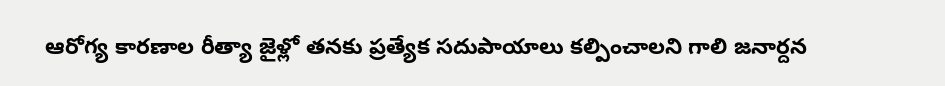ఆరోగ్య కారణాల రీత్యా జైళ్లో తనకు ప్రత్యేక సదుపాయాలు కల్పించాలని గాలి జనార్దన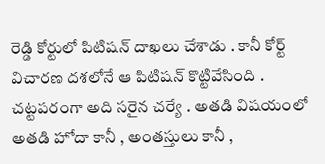రెడ్డి కోర్టులో పిటిషన్ దాఖలు చేశాడు . కానీ కోర్ట్ విచారణ దశలోనే ఆ పిటిషన్ కొట్టివేసింది . చట్టపరంగా అది సరైన చర్యే . అతడి విషయంలో అతడి హోదా కానీ , అంతస్తులు కానీ ,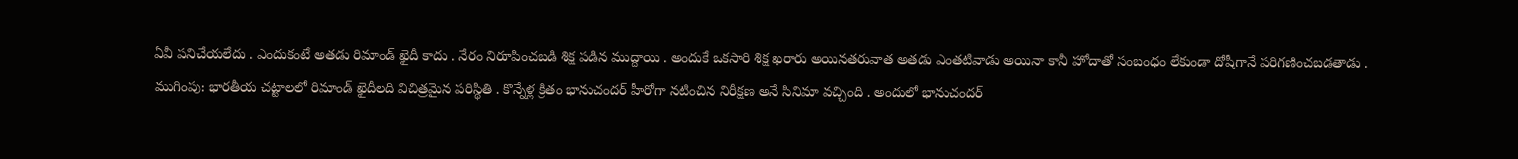ఏవీ పనిచేయలేదు . ఎందుకంటే అతడు రిమాండ్ ఖైదీ కాదు . నేరం నిరూపించబడి శిక్ష పడిన ముద్దాయి . అందుకే ఒకసారి శిక్ష ఖరారు అయినతరువాత అతడు ఎంతటివాడు అయినా కానీ హోదాతో సంబంధం లేకుండా దోషీగానే పరిగణించబడతాడు .
ముగింపు: భారతీయ చట్టాలలో రిమాండ్ ఖైదీలది విచిత్రమైన పరిస్థితి . కొన్నేళ్ల క్రితం భానుచందర్ హీరోగా నటించిన నిరీక్షణ అనే సినిమా వచ్చింది . అందులో భానుచందర్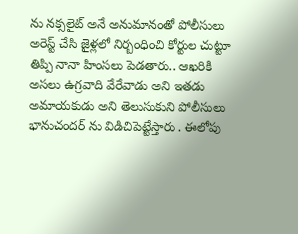ను నక్సలైట్ అనే అనుమానంతో పోలీసులు అరెస్ట్ చేసి జైళ్లలో నిర్బంధించి కోర్టుల చుట్టూ తిప్పి నానా హింసలు పెడతారు.. ఆఖరికి అసలు ఉగ్రవాది వేరేవాడు అని ఇతడు అమాయకుడు అని తెలుసుకుని పోలీసులు భానుచందర్ ను విడిచిపెట్టేస్తారు . ఈలోపు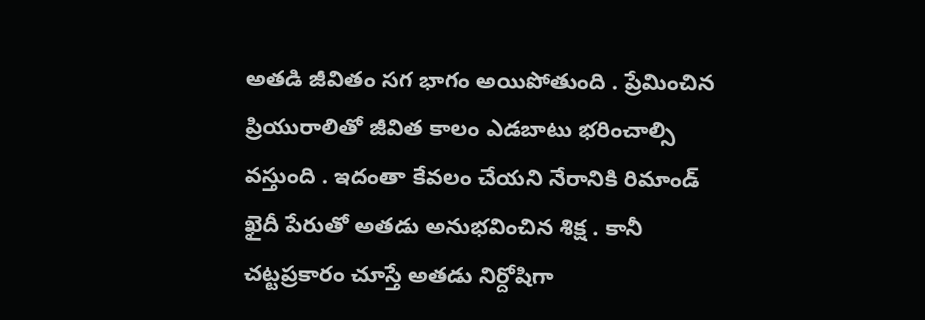అతడి జీవితం సగ భాగం అయిపోతుంది . ప్రేమించిన ప్రియురాలితో జీవిత కాలం ఎడబాటు భరించాల్సి వస్తుంది . ఇదంతా కేవలం చేయని నేరానికి రిమాండ్ ఖైదీ పేరుతో అతడు అనుభవించిన శిక్ష . కానీ చట్టప్రకారం చూస్తే అతడు నిర్దోషిగా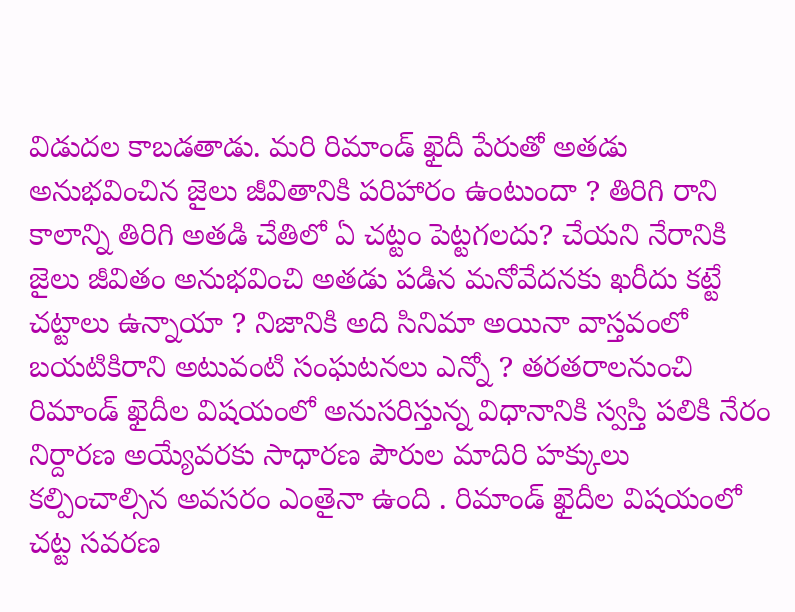విడుదల కాబడతాడు. మరి రిమాండ్ ఖైదీ పేరుతో అతడు అనుభవించిన జైలు జీవితానికి పరిహారం ఉంటుందా ? తిరిగి రాని కాలాన్ని తిరిగి అతడి చేతిలో ఏ చట్టం పెట్టగలదు? చేయని నేరానికి జైలు జీవితం అనుభవించి అతడు పడిన మనోవేదనకు ఖరీదు కట్టే చట్టాలు ఉన్నాయా ? నిజానికి అది సినిమా అయినా వాస్తవంలో బయటికిరాని అటువంటి సంఘటనలు ఎన్నో ? తరతరాలనుంచి రిమాండ్ ఖైదీల విషయంలో అనుసరిస్తున్న విధానానికి స్వస్తి పలికి నేరం నిర్దారణ అయ్యేవరకు సాధారణ పౌరుల మాదిరి హక్కులు కల్పించాల్సిన అవసరం ఎంతైనా ఉంది . రిమాండ్ ఖైదీల విషయంలో చట్ట సవరణ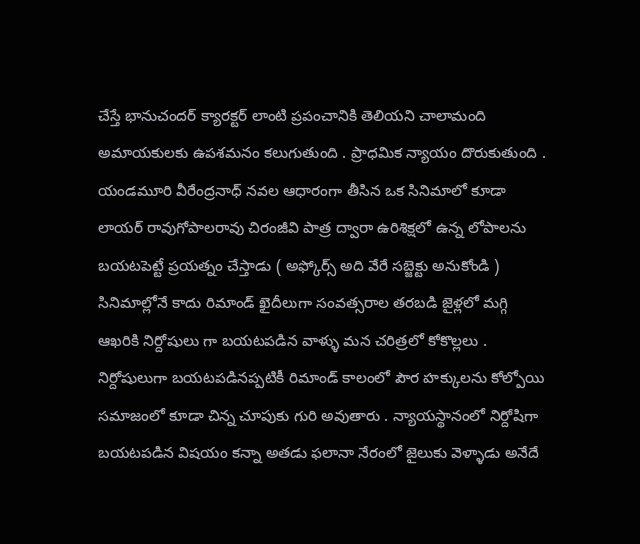చేస్తే భానుచందర్ క్యారక్టర్ లాంటి ప్రపంచానికి తెలియని చాలామంది అమాయకులకు ఉపశమనం కలుగుతుంది . ప్రాధమిక న్యాయం దొరుకుతుంది .
యండమూరి వీరేంద్రనాధ్ నవల ఆధారంగా తీసిన ఒక సినిమాలో కూడా లాయర్ రావుగోపాలరావు చిరంజీవి పాత్ర ద్వారా ఉరిశిక్షలో ఉన్న లోపాలను బయటపెట్టే ప్రయత్నం చేస్తాడు ( అఫ్కోర్స్ అది వేరే సబ్జెక్టు అనుకోండి )
సినిమాల్లోనే కాదు రిమాండ్ ఖైదీలుగా సంవత్సరాల తరబడి జైళ్లలో మగ్గి ఆఖరికి నిర్దోషులు గా బయటపడిన వాళ్ళు మన చరిత్రలో కోకొల్లలు . నిర్దోషులుగా బయటపడినప్పటికీ రిమాండ్ కాలంలో పౌర హక్కులను కోల్పోయి సమాజంలో కూడా చిన్న చూపుకు గురి అవుతారు . న్యాయస్థానంలో నిర్దోషిగా బయటపడిన విషయం కన్నా అతడు ఫలానా నేరంలో జైలుకు వెళ్ళాడు అనేదే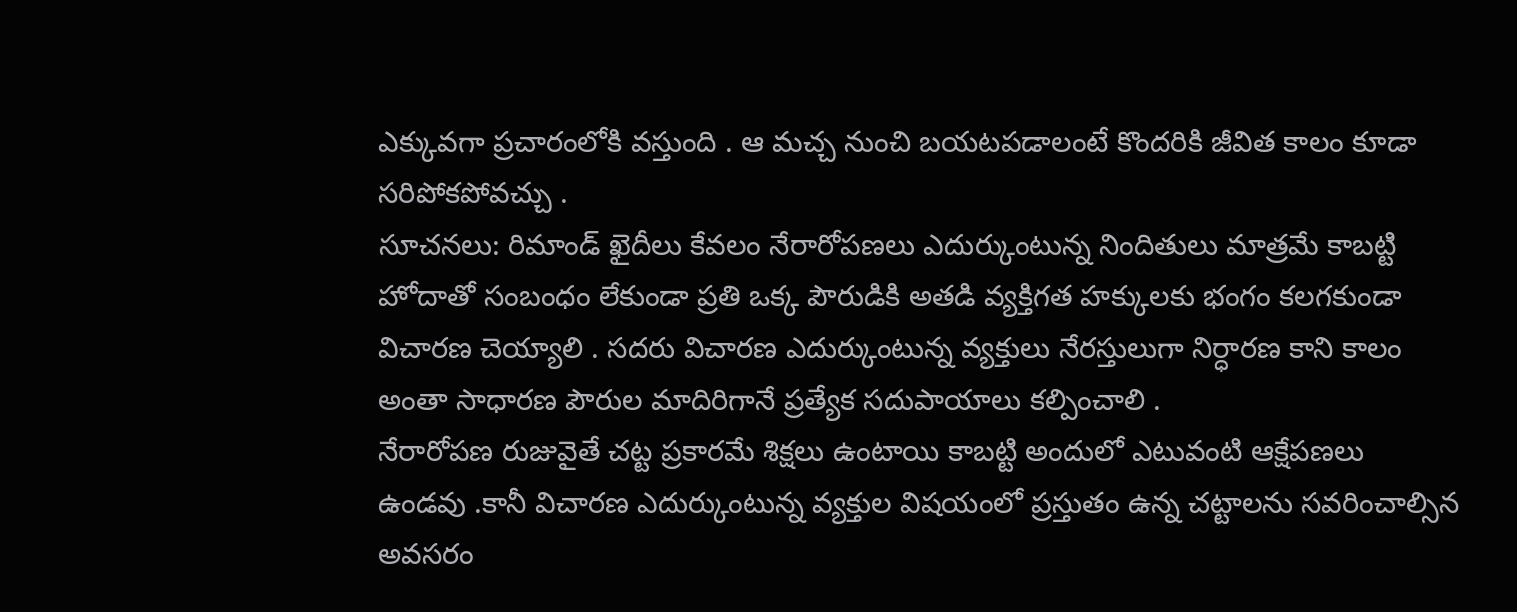ఎక్కువగా ప్రచారంలోకి వస్తుంది . ఆ మచ్చ నుంచి బయటపడాలంటే కొందరికి జీవిత కాలం కూడా సరిపోకపోవచ్చు .
సూచనలు: రిమాండ్ ఖైదీలు కేవలం నేరారోపణలు ఎదుర్కుంటున్న నిందితులు మాత్రమే కాబట్టి హోదాతో సంబంధం లేకుండా ప్రతి ఒక్క పౌరుడికి అతడి వ్యక్తిగత హక్కులకు భంగం కలగకుండా విచారణ చెయ్యాలి . సదరు విచారణ ఎదుర్కుంటున్న వ్యక్తులు నేరస్తులుగా నిర్ధారణ కాని కాలం అంతా సాధారణ పౌరుల మాదిరిగానే ప్రత్యేక సదుపాయాలు కల్పించాలి .
నేరారోపణ రుజువైతే చట్ట ప్రకారమే శిక్షలు ఉంటాయి కాబట్టి అందులో ఎటువంటి ఆక్షేపణలు ఉండవు .కానీ విచారణ ఎదుర్కుంటున్న వ్యక్తుల విషయంలో ప్రస్తుతం ఉన్న చట్టాలను సవరించాల్సిన అవసరం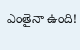ఎంతైనా ఉంది!